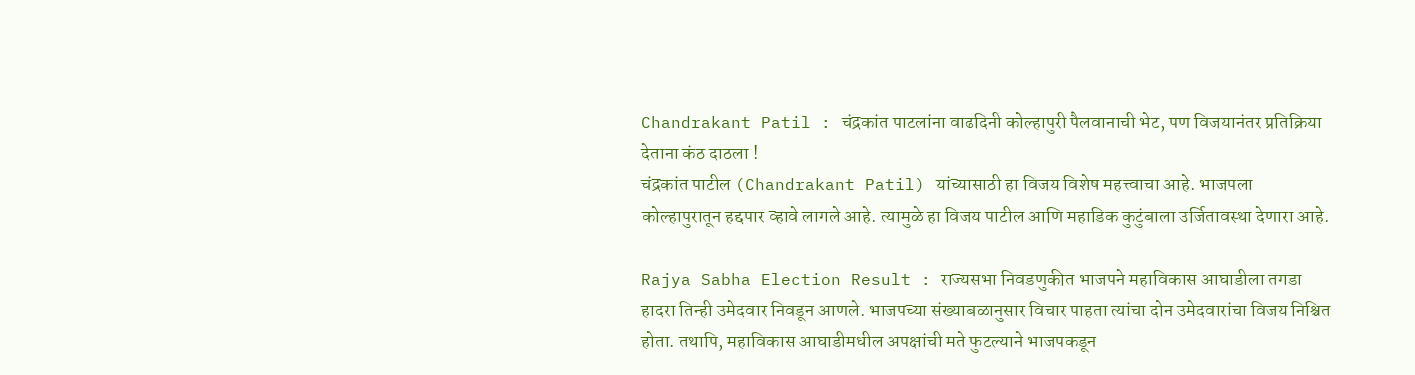Chandrakant Patil : चंद्रकांत पाटलांना वाढदिनी कोल्हापुरी पैलवानाची भेट, पण विजयानंतर प्रतिक्रिया देताना कंठ दाठला !
चंद्रकांत पाटील (Chandrakant Patil) यांच्यासाठी हा विजय विशेष महत्त्वाचा आहे. भाजपला कोल्हापुरातून हद्दपार व्हावे लागले आहे. त्यामुळे हा विजय पाटील आणि महाडिक कुटुंबाला उर्जितावस्था देणारा आहे.

Rajya Sabha Election Result : राज्यसभा निवडणुकीत भाजपने महाविकास आघाडीला तगडा हादरा तिन्ही उमेदवार निवडून आणले. भाजपच्या संख्याबळानुसार विचार पाहता त्यांचा दोन उमेदवारांचा विजय निश्चित होता. तथापि, महाविकास आघाडीमधील अपक्षांची मते फुटल्याने भाजपकडून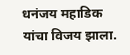धनंजय महाडिक यांचा विजय झाला.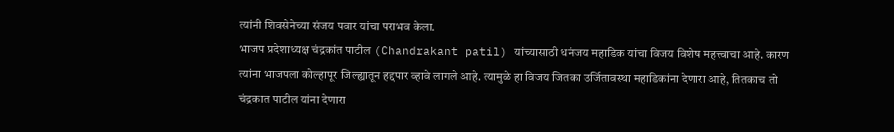त्यांनी शिवसेनेच्या संजय पवार यांचा पराभव केला.
भाजप प्रदेशाध्यक्ष चंद्रकांत पाटील (Chandrakant patil) यांच्यासाठी धनंजय महाडिक यांचा विजय विशेष महत्त्वाचा आहे. कारण त्यांना भाजपला कोल्हापूर जिल्ह्यातून हद्दपार व्हावे लागले आहे. त्यामुळे हा विजय जितका उर्जितावस्था महाडिकांना देणारा आहे, तितकाच तो चंद्रकात पाटील यांना देणारा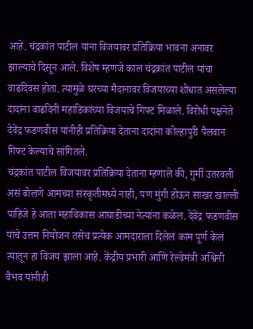आहे. चंद्रकांत पाटील यांना विजयावर प्रतिक्रिया भावना अनावर झाल्याचे दिसून आले. विशेष म्हणजे काल चंद्रकांत पाटील यांचा वाढदिवस होता. त्यामुळे घरच्या मैदानावर विजयाच्या शोधात असलेल्या दादांना वाढदिनी महाडिकांच्या विजयाचे गिफ्ट मिळाले. विरोधी पक्षनेते देवेंद्र फडणवीस यांनीही प्रतिक्रिया देताना दादांना कोल्हापुरी पैलवान गिफ्ट केल्याचे सांगितले.
चंद्रकांत पाटील विजयावर प्रतिक्रिया देताना म्हणाले की, गुर्मी उतरवली असं बोलणे आमच्या संस्कृतीमध्ये नाही, पण मुंगी होऊन साखर खाल्ली पाहिजे हे आता महाविकास आघाडीच्या नेत्यांना कळेल. देवेंद्र फडणवीस यांचे उत्तम नियोजन तसेच प्रत्येक आमदाराला दिलेलं काम पूर्ण केलं त्यातून हा विजय झाला आहे. केंद्रीय प्रभारी आणि रेल्वेमंत्री अश्विनी वैभव यांनीही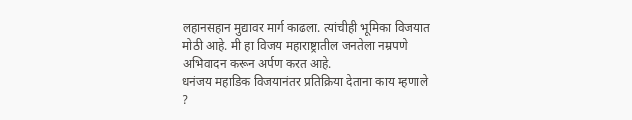लहानसहान मुद्यावर मार्ग काढला. त्यांचीही भूमिका विजयात मोठी आहे. मी हा विजय महाराष्ट्रातील जनतेला नम्रपणे अभिवादन करून अर्पण करत आहे.
धनंजय महाडिक विजयानंतर प्रतिक्रिया देताना काय म्हणाले ?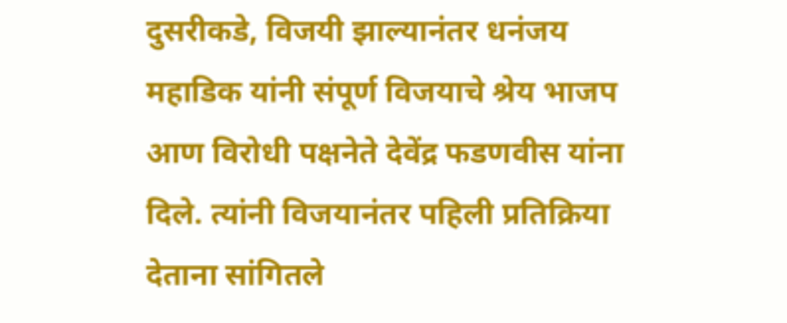दुसरीकडे, विजयी झाल्यानंतर धनंजय महाडिक यांनी संपूर्ण विजयाचे श्रेय भाजप आण विरोधी पक्षनेते देवेंद्र फडणवीस यांना दिले. त्यांनी विजयानंतर पहिली प्रतिक्रिया देताना सांगितले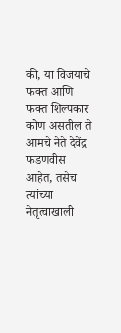की, या विजयाचे फक्त आणि फक्त शिल्पकार कोण असतील ते आमचे नेते देवेंद्र फडणवीस आहेत, तसेच त्यांच्या नेतृत्वाखाली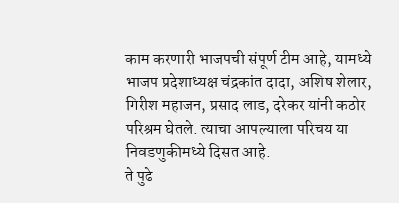काम करणारी भाजपची संपूर्ण टीम आहे, यामध्ये भाजप प्रदेशाध्यक्ष चंद्रकांत दादा, अशिष शेलार, गिरीश महाजन, प्रसाद लाड, दरेकर यांनी कठोर परिश्रम घेतले. त्याचा आपल्याला परिचय या निवडणुकीमध्ये दिसत आहे.
ते पुढे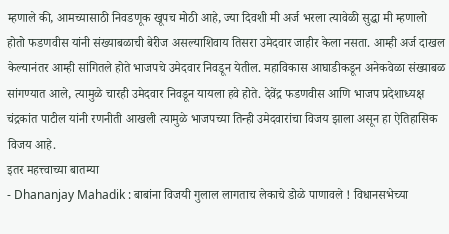म्हणाले की, आमच्यासाठी निवडणूक खूपच मोठी आहे, ज्या दिवशी मी अर्ज भरला त्यावेळी सुद्धा मी म्हणालो होतो फडणवीस यांनी संख्याबळाची बेरीज असल्याशिवाय तिसरा उमेदवार जाहीर केला नसता. आम्ही अर्ज दाखल केल्यानंतर आम्ही सांगितले होते भाजपचे उमेदवार निवडून येतील. महाविकास आघाडीकडून अनेकवेळा संख्याबळ सांगण्यात आले, त्यामुळे चारही उमेदवार निवडून यायला हवे होते. देवेंद्र फडणवीस आणि भाजप प्रदेशाध्यक्ष चंद्रकांत पाटील यांनी रणनीती आखली त्यामुळे भाजपच्या तिन्ही उमेदवारांचा विजय झाला असून हा ऐतिहासिक विजय आहे.
इतर महत्त्वाच्या बातम्या
- Dhananjay Mahadik : बाबांना विजयी गुलाल लागताच लेकाचे डोळे पाणावले ! विधानसभेच्या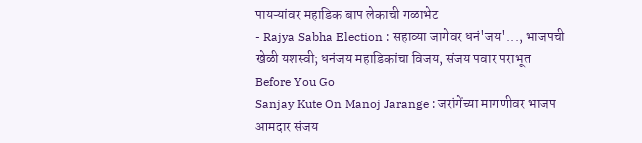पायऱ्यांवर महाडिक बाप लेकाची गळाभेट
- Rajya Sabha Election : सहाव्या जागेवर धनं'जय'..., भाजपची खेळी यशस्वी; धनंजय महाडिकांचा विजय, संजय पवार पराभूत
Before You Go
Sanjay Kute On Manoj Jarange : जरांगेंच्या मागणीवर भाजप आमदार संजय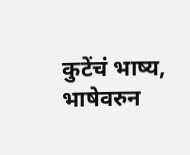कुटेंचं भाष्य, भाषेवरुन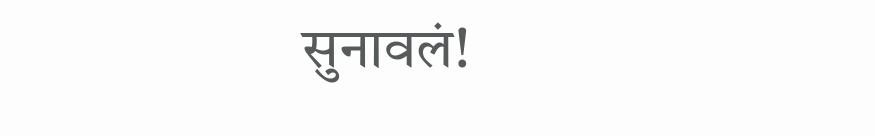सुनावलं!